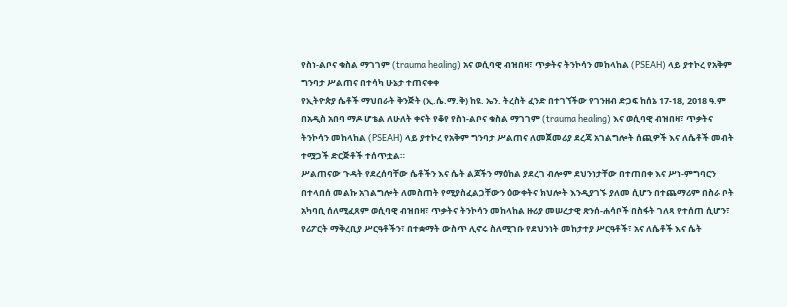የስነ-ልቦና ቁስል ማገገም (trauma healing) አና ወሲባዊ ብዝበዛ፣ ጥቃትና ትንኮሳን መከላከል (PSEAH) ላይ ያተኮረ የአቅም ግንባታ ሥልጠና በተሳካ ሁኔታ ተጠናቀቀ
የኢትዮጵያ ሴቶች ማህበራት ቅንጅት (ኢ.ሴ.ማ.ቅ) ከዩ. ኤን. ትረስት ፈንድ በተገኘችው የገንዘብ ድጋፍ ከሰኔ 17-18, 2018 ዓ.ም በአዲስ አበባ ማዶ ሆቴል ለሁለት ቀናት የቆየ የስነ-ልቦና ቁስል ማገገም (trauma healing) እና ወሲባዊ ብዝበዛ፣ ጥቃትና ትንኮሳን መከላከል (PSEAH) ላይ ያተኮረ የአቅም ግንባታ ሥልጠና ለመጀመሪያ ደረጃ አገልግሎት ሰጪዎች እና ለሴቶች መብት ተሟጋች ድርጅቶች ተሰጥቷል።
ሥልጠናው ጉዳት የደረሰባቸው ሴቶችን እና ሴት ልጆችን ማዕከል ያደረገ ብሎም ደህንነታቸው በተጠበቀ እና ሥነ-ምግባርን በተላበሰ መልኩ አገልግሎት ለመስጠት የሚያስፈልጋቸውን ዕውቀትና ክህሎት እንዲያገኙ ያለመ ሲሆን በተጨማሪም በስራ ቦት አካባቢ ሰለሚፈጸም ወሲባዊ ብዝበዛ፣ ጥቃትና ትንኮሳን መከላከል ዙሪያ መሠረታዊ ጽንሰ-ሐሳቦች በስፋት ገለጻ የተሰጠ ሲሆን፣ የሪፖርት ማቅረቢያ ሥርዓቶችን፣ በተቋማት ውስጥ ሊኖሩ ስለሚገቡ የደህንነት መከታተያ ሥርዓቶች፣ አና ለሴቶች እና ሴት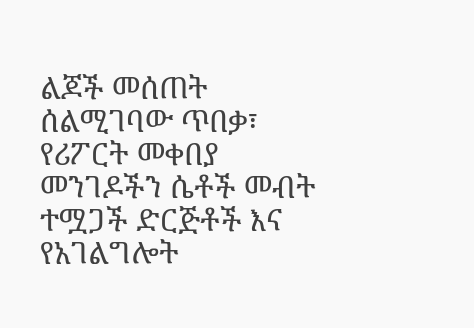ልጆች መሰጠት ሰልሚገባው ጥበቃ፣ የሪፖርት መቀበያ መንገዶችን ሴቶች መብት ተሟጋች ድርጅቶች እና የአገልግሎት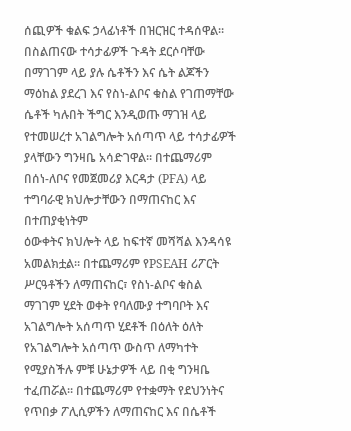ሰጪዎች ቁልፍ ኃላፊነቶች በዝርዝር ተዳሰዋል።
በስልጠናው ተሳታፊዎች ጉዳት ደርሶባቸው በማገገም ላይ ያሉ ሴቶችን እና ሴት ልጆችን ማዕከል ያደረገ እና የስነ-ልቦና ቁስል የገጠማቸው ሴቶች ካሉበት ችግር እንዲወጡ ማገዝ ላይ የተመሠረተ አገልግሎት አሰጣጥ ላይ ተሳታፊዎች ያላቸውን ግንዛቤ አሳድገዋል። በተጨማሪም በሰነ-ለቦና የመጀመሪያ እርዳታ (PFA) ላይ ተግባራዊ ክህሎታቸውን በማጠናከር እና በተጠያቂነትም
ዕውቀትና ክህሎት ላይ ከፍተኛ መሻሻል እንዳሳዩ አመልክቷል። በተጨማሪም የPSEAH ሪፖርት ሥርዓቶችን ለማጠናከር፣ የስነ-ልቦና ቁስል ማገገም ሂደት ወቀት የባለሙያ ተግባቦት እና አገልግሎት አሰጣጥ ሂደቶች በዕለት ዕለት የአገልግሎት አሰጣጥ ውስጥ ለማካተት የሚያስችሉ ምቹ ሁኔታዎች ላይ በቂ ግንዛቤ ተፈጠሯል። በተጨማሪም የተቋማት የደህንነትና የጥበቃ ፖሊሲዎችን ለማጠናከር እና በሴቶች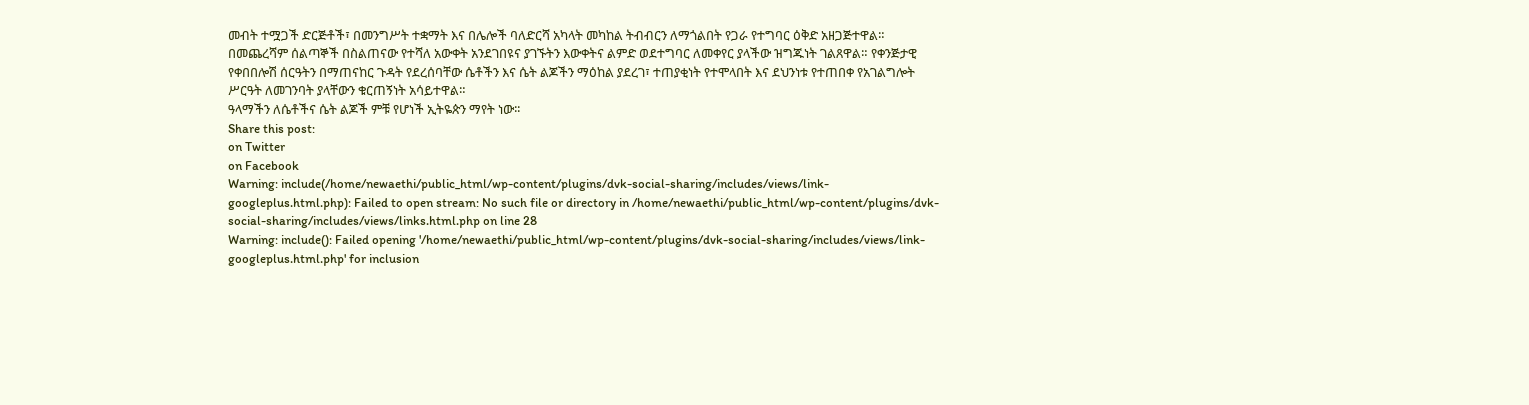መብት ተሟጋች ድርጅቶች፣ በመንግሥት ተቋማት እና በሌሎች ባለድርሻ አካላት መካከል ትብብርን ለማጎልበት የጋራ የተግባር ዕቅድ አዘጋጅተዋል።
በመጨረሻም ሰልጣኞች በስልጠናው የተሻለ አውቀት አንደገበዩና ያገኙትን እውቀትና ልምድ ወደተግባር ለመቀየር ያላችው ዝግጁነት ገልጸዋል። የቀንጅታዊ የቀበበሎሽ ሰርዓትን በማጠናከር ጉዳት የደረሰባቸው ሴቶችን እና ሴት ልጆችን ማዕከል ያደረገ፣ ተጠያቂነት የተሞላበት እና ደህንነቱ የተጠበቀ የአገልግሎት ሥርዓት ለመገንባት ያላቸውን ቁርጠኝነት አሳይተዋል።
ዓላማችን ለሴቶችና ሴት ልጆች ምቹ የሆነች ኢትዬጵን ማየት ነው፡፡
Share this post:
on Twitter
on Facebook
Warning: include(/home/newaethi/public_html/wp-content/plugins/dvk-social-sharing/includes/views/link-googleplus.html.php): Failed to open stream: No such file or directory in /home/newaethi/public_html/wp-content/plugins/dvk-social-sharing/includes/views/links.html.php on line 28
Warning: include(): Failed opening '/home/newaethi/public_html/wp-content/plugins/dvk-social-sharing/includes/views/link-googleplus.html.php' for inclusion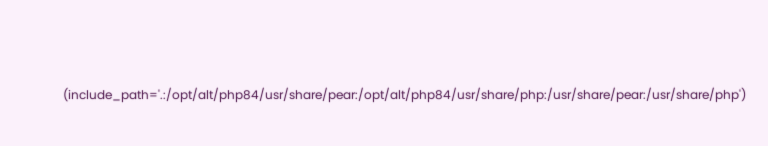(include_path='.:/opt/alt/php84/usr/share/pear:/opt/alt/php84/usr/share/php:/usr/share/pear:/usr/share/php')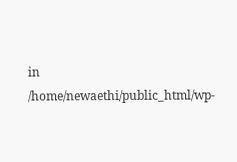in /home/newaethi/public_html/wp-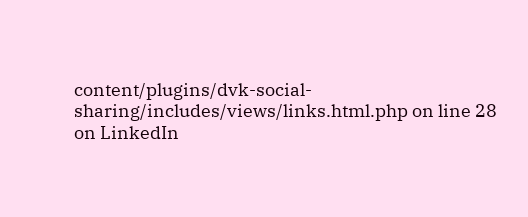content/plugins/dvk-social-sharing/includes/views/links.html.php on line 28
on LinkedIn